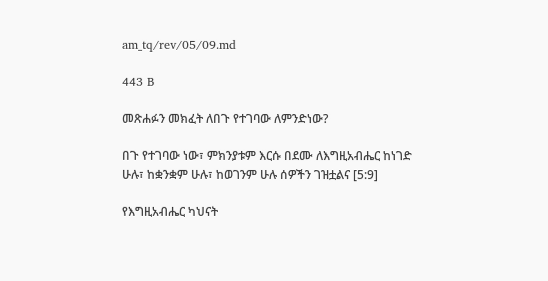am_tq/rev/05/09.md

443 B

መጽሐፉን መክፈት ለበጉ የተገባው ለምንድነው?

በጉ የተገባው ነው፣ ምክንያቱም እርሱ በደሙ ለእግዚአብሔር ከነገድ ሁሉ፣ ከቋንቋም ሁሉ፣ ከወገንም ሁሉ ሰዎችን ገዝቷልና [5:9]

የእግዚአብሔር ካህናት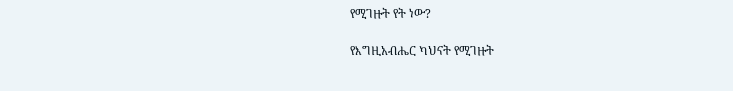የሚገዙት የት ነው?

የእግዚአብሔር ካህናት የሚገዙት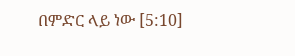በምድር ላይ ነው [5:10]